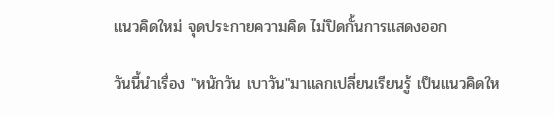แนวคิดใหม่ จุดประกายความคิด ไม่ปิดกั้นการแสดงออก

วันนี้นำเรื่อง "หนักวัน เบาวัน"มาแลกเปลี่ยนเรียนรู้ เป็นแนวคิดให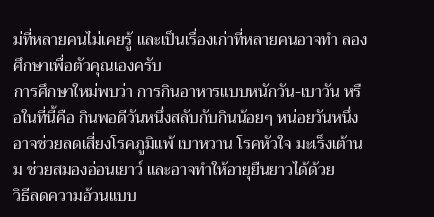ม่ที่หลายคนไม่เคยรู้ และเป็นเรื่องเก่าที่หลายคนอาจทำ ลองศึกษาเพื่อตัวคุณเองครับ
การศึกษาใหม่พบว่า การกินอาหารแบบหนักวัน-เบาวัน หรือในที่นี้คือ กินพอดีวันหนึ่งสลับกับกินน้อยๆ หน่อยวันหนึ่งอาจช่วยลดเสี่ยงโรคภูมิแพ้ เบาหวาน โรคหัวใจ มะเร็งเต้านม ช่วยสมองอ่อนเยาว์ และอาจทำให้อายุยืนยาวได้ด้วย
วิธีลดความอ้วนแบบ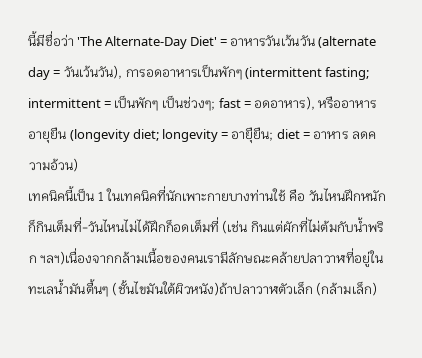นี้มีชื่อว่า 'The Alternate-Day Diet' = อาหารวันเว้นวัน (alternate day = วันเว้นวัน), การอดอาหารเป็นพักๆ (intermittent fasting; intermittent = เป็นพักๆ เป็นช่วงๆ; fast = อดอาหาร), หรืออาหารอายุยืน (longevity diet; longevity = อายุืยืน; diet = อาหาร ลดความอ้วน)
เทคนิคนี้เป็น 1 ในเทคนิคที่นักเพาะกายบางท่านใช้ คือ วันไหนฝึกหนักก็กินเต็มที่-วันไหนไม่ได้ฝึกก็อดเต็มที่ (เช่น กินแต่ผักที่ไม่ต้มกับน้ำพริก ฯลฯ)เนื่องจากกล้ามเนื้อของคนเรามีลักษณะคล้ายปลาวาฬที่อยู่ในทะเลน้ำมันตื้นๆ (ชั้นไขมันใต้ผิวหนัง)ถ้าปลาวาฬตัวเล็ก (กล้ามเล็ก)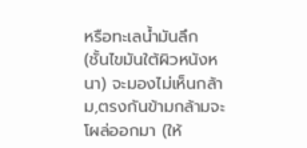หรือทะเลน้ำมันลึก (ชั้นไขมันใต้ผิวหนังหนา) จะมองไม่เห็นกล้าม,ตรงกันข้ามกล้ามจะโผล่ออกมา (ให้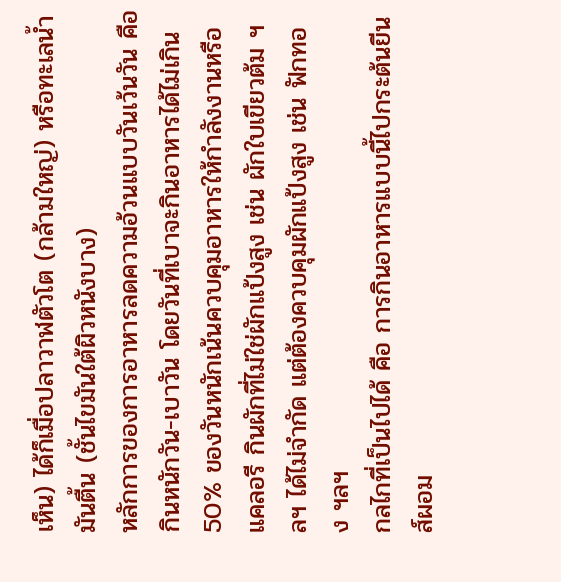เห็น) ได้ก็เมื่อปลาวาฬตัวโต (กล้ามใหญ่) หรือทะเลน้ำมันตื้น (ชั้นไขมันใต้ผิวหนังบาง)
หลักการของการอาหารลดความอ้วนแบบวันเว้นวัน คือ กินหนักวัน-เบาวัน โดยวันที่เบาจะกินอาหารได้ไม่เกิน 50% ของวันหนักเน้นควบคุมอาหารให้กำลังงานหรือแคลอรี กินผักที่ไม่ใช่ผักแป้งสูง เช่น ผักใบเขียวต้ม ฯลฯ ได้ไม่จำกัด แต่ต้องควบคุมผักแป้งสูง เช่น ฟักทอง ฯลฯ
กลไกที่เป็นไปได้ คือ การกินอาหารแบบนี้ไปกระต้นยีนส์ผอม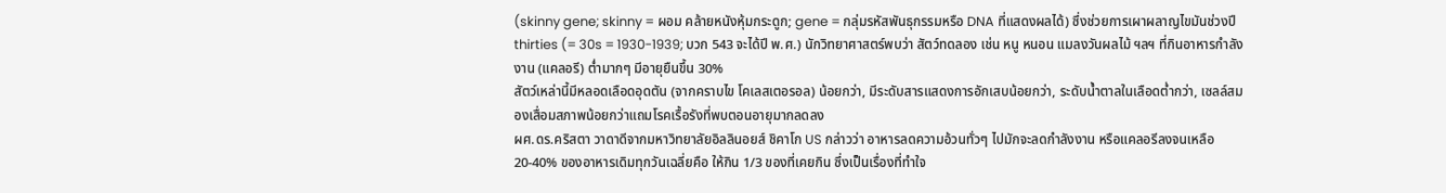(skinny gene; skinny = ผอม คล้ายหนังหุ้มกระดูก; gene = กลุ่มรหัสพันธุกรรมหรือ DNA ที่แสดงผลได้) ซึ่งช่วยการเผาผลาญไขมันช่วงปี thirties (= 30s = 1930-1939; บวก 543 จะได้ปี พ.ศ.) นักวิทยาศาสตร์พบว่า สัตว์ทดลอง เช่น หนู หนอน แมลงวันผลไม้ ฯลฯ ที่กินอาหารกำลังงาน (แคลอรี) ต่ำมากๆ มีอายุยืนขึ้น 30%
สัตว์เหล่านี้มีหลอดเลือดอุดตัน (จากคราบไข โคเลสเตอรอล) น้อยกว่า, มีระดับสารแสดงการอักเสบน้อยกว่า, ระดับน้ำตาลในเลือดต่ำกว่า, เซลล์สมองเสื่อมสภาพน้อยกว่าแถมโรคเรื้อรังที่พบตอนอายุมากลดลง
ผศ.ดร.คริสตา วาดาดีจากมหาวิทยาลัยอิลลินอยส์ ชิคาโก US กล่าวว่า อาหารลดความอ้วนทั่วๆ ไปมักจะลดกำลังงาน หรือแคลอรีลงจนเหลือ 20-40% ของอาหารเดิมทุกวันเฉลี่ยคือ ให้กิน 1/3 ของที่เคยกิน ซึ่งเป็นเรื่องที่ทำใจ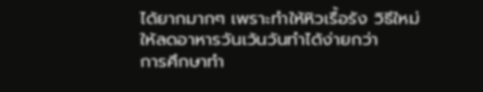ได้ยากมากๆ เพราะทำให้หิวเรื้อรัง วิธีใหม่ให้ลดอาหารวันเว้นวันทำได้ง่ายกว่า
การศึกษาทำ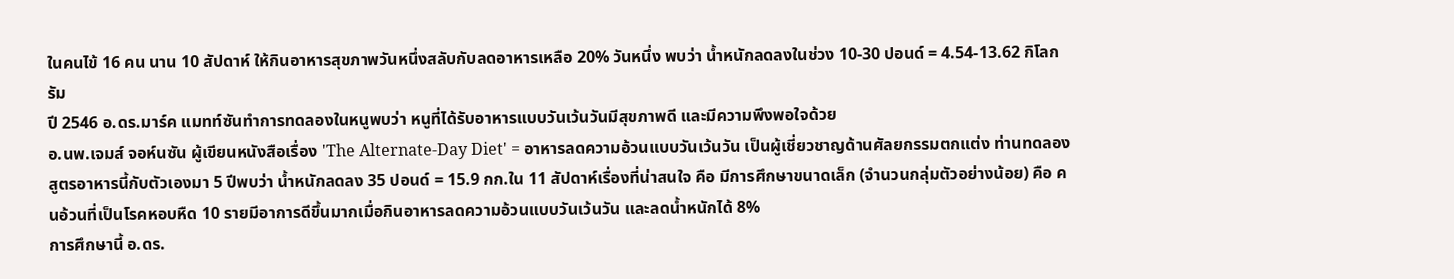ในคนไข้ 16 คน นาน 10 สัปดาห์ ให้กินอาหารสุขภาพวันหนึ่งสลับกับลดอาหารเหลือ 20% วันหนึ่ง พบว่า น้ำหนักลดลงในช่วง 10-30 ปอนด์ = 4.54-13.62 กิโลกรัม
ปี 2546 อ.ดร.มาร์ค แมทท์ซันทำการทดลองในหนูพบว่า หนูที่ได้รับอาหารแบบวันเว้นวันมีสุขภาพดี และมีความพึงพอใจด้วย
อ.นพ.เจมส์ จอห์นซัน ผู้เขียนหนังสือเรื่อง 'The Alternate-Day Diet' = อาหารลดความอ้วนแบบวันเว้นวัน เป็นผู้เชี่ยวชาญด้านศัลยกรรมตกแต่ง ท่านทดลองสูตรอาหารนี้กับตัวเองมา 5 ปีพบว่า น้ำหนักลดลง 35 ปอนด์ = 15.9 กก.ใน 11 สัปดาห์เรื่องที่น่าสนใจ คือ มีการศึกษาขนาดเล็ก (จำนวนกลุ่มตัวอย่างน้อย) คือ คนอ้วนที่เป็นโรคหอบหืด 10 รายมีอาการดีขึ้นมากเมื่อกินอาหารลดความอ้วนแบบวันเว้นวัน และลดน้ำหนักได้ 8%
การศึกษานี้ อ.ดร.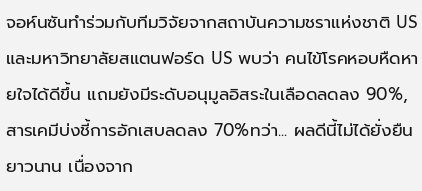จอห์นซันทำร่วมกับทีมวิจัยจากสถาบันความชราแห่งชาติ US และมหาวิทยาลัยสแตนฟอร์ด US พบว่า คนไข้โรคหอบหืดหายใจได้ดีขึ้น แถมยังมีระดับอนุมูลอิสระในเลือดลดลง 90%, สารเคมีบ่งชี้การอักเสบลดลง 70%ทว่า... ผลดีนี้ไม่ได้ยั่งยืนยาวนาน เนื่องจาก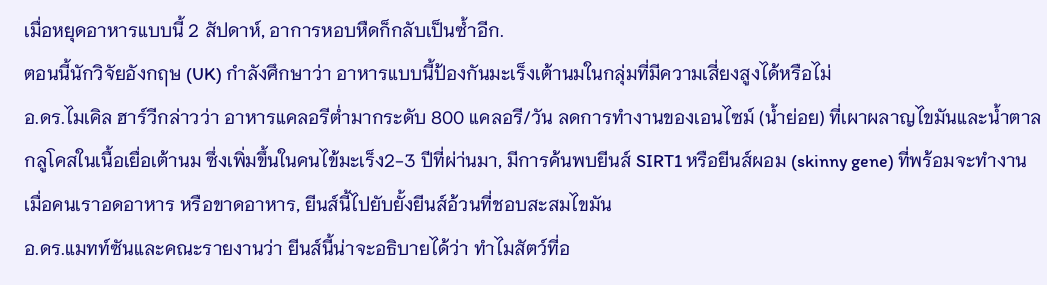เมื่อหยุดอาหารแบบนี้ 2 สัปดาห์, อาการหอบหืดก็กลับเป็นซ้ำอีก.
ตอนนี้นักวิจัยอังกฤษ (UK) กำลังศึกษาว่า อาหารแบบนี้ป้องกันมะเร็งเต้านมในกลุ่มที่มีความเสี่ยงสูงได้หรือไม่
อ.ดร.ไมเคิล ฮาร์วีกล่าวว่า อาหารแคลอรีต่ำมากระดับ 800 แคลอรี/วัน ลดการทำงานของเอนไซม์ (น้ำย่อย) ที่เผาผลาญไขมันและน้ำตาลกลูโคสในเนื้อเยื่อเต้านม ซึ่งเพิ่มขึ้นในคนไข้มะเร็ง2-3 ปีที่ผ่า่นมา, มีการค้นพบยีนส์ SIRT1 หรือยีนส์ผอม (skinny gene) ที่พร้อมจะทำงานเมื่อคนเราอดอาหาร หรือขาดอาหาร, ยีนส์นี้ไปยับยั้งยีนส์อ้วนที่ชอบสะสมไขมัน
อ.ดร.แมทท์ซันและคณะรายงานว่า ยีนส์นี้น่าจะอธิบายได้ว่า ทำไมสัตว์ที่อ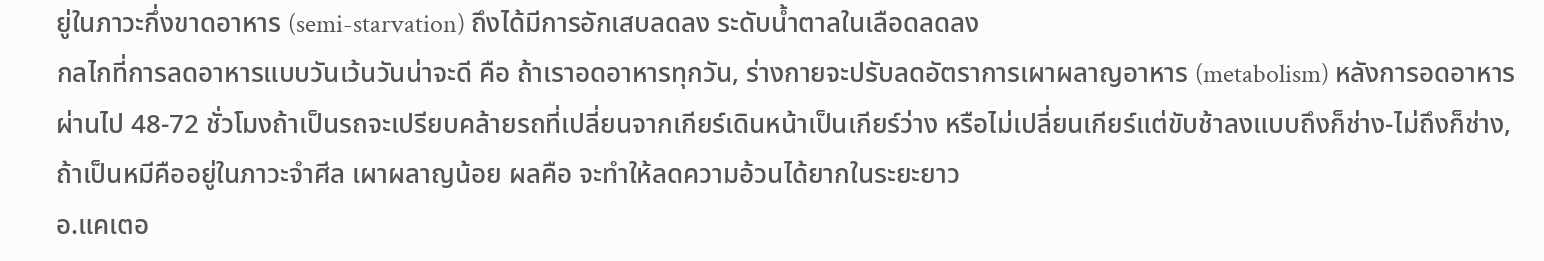ยู่ในภาวะกึ่งขาดอาหาร (semi-starvation) ถึงได้มีการอักเสบลดลง ระดับน้ำตาลในเลือดลดลง
กลไกที่การลดอาหารแบบวันเว้นวันน่าจะดี คือ ถ้าเราอดอาหารทุกวัน, ร่างกายจะปรับลดอัตราการเผาผลาญอาหาร (metabolism) หลังการอดอาหารผ่านไป 48-72 ชั่วโมงถ้าเป็นรถจะเปรียบคล้ายรถที่เปลี่ยนจากเกียร์เดินหน้าเป็นเกียร์ว่าง หรือไม่เปลี่ยนเกียร์แต่ขับช้าลงแบบถึงก็ช่าง-ไม่ถึงก็ช่าง, ถ้าเป็นหมีคืออยู่ในภาวะจำศีล เผาผลาญน้อย ผลคือ จะทำให้ลดความอ้วนได้ยากในระยะยาว
อ.แคเตอ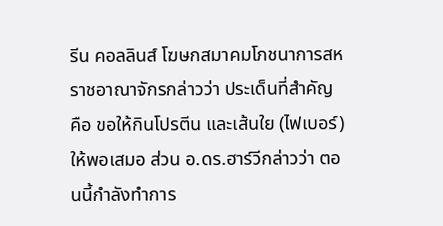รีน คอลลินส์ โฆษกสมาคมโภชนาการสหราชอาณาจักรกล่าวว่า ประเด็นที่สำคัญ คือ ขอให้กินโปรตีน และเส้นใย (ไฟเบอร์) ให้พอเสมอ ส่วน อ.ดร.ฮาร์วีกล่าวว่า ตอนนี้กำลังทำการ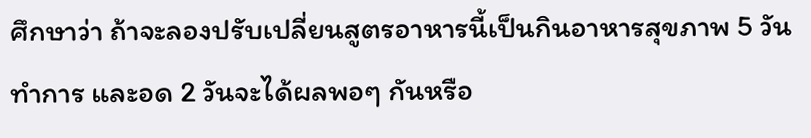ศึกษาว่า ถ้าจะลองปรับเปลี่ยนสูตรอาหารนี้เป็นกินอาหารสุขภาพ 5 วันทำการ และอด 2 วันจะได้ผลพอๆ กันหรือ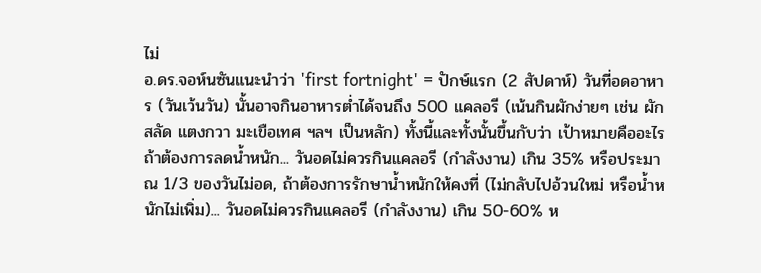ไม่
อ.ดร.จอห์นซันแนะนำว่า 'first fortnight' = ปักษ์แรก (2 สัปดาห์) วันที่อดอาหาร (วันเว้นวัน) นั้นอาจกินอาหารต่ำได้จนถึง 500 แคลอรี (เน้นกินผักง่ายๆ เช่น ผักสลัด แตงกวา มะเขือเทศ ฯลฯ เป็นหลัก) ทั้งนี้และทั้งนั้นขึ้นกับว่า เป้าหมายคืออะไร
ถ้าต้องการลดน้ำหนัก... วันอดไม่ควรกินแคลอรี (กำลังงาน) เกิน 35% หรือประมาณ 1/3 ของวันไม่อด, ถ้าต้องการรักษาน้ำหนักให้คงที่ (ไม่กลับไปอ้วนใหม่ หรือน้ำหนักไม่เพิ่ม)... วันอดไม่ควรกินแคลอรี (กำลังงาน) เกิน 50-60% ห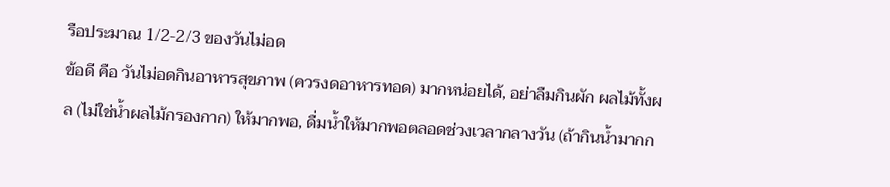รือประมาณ 1/2-2/3 ของวันไม่อด
ข้อดี คือ วันไม่อดกินอาหารสุขภาพ (ควรงดอาหารทอด) มากหน่อยได้, อย่าลืมกินผัก ผลไม้ทั้งผล (ไม่ใช่น้ำผลไม้กรองกาก) ให้มากพอ, ดื่มน้ำให้มากพอตลอดช่วงเวลากลางวัน (ถ้ากินน้ำมากก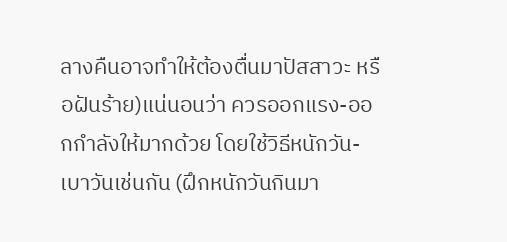ลางคืนอาจทำให้ต้องตื่นมาปัสสาวะ หรือฝันร้าย)แน่นอนว่า ควรออกแรง-ออกกำลังให้มากด้วย โดยใช้วิธีหนักวัน-เบาวันเช่นกัน (ฝึกหนักวันกินมา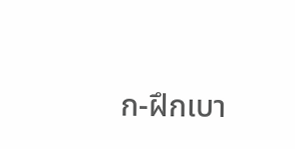ก-ฝึกเบา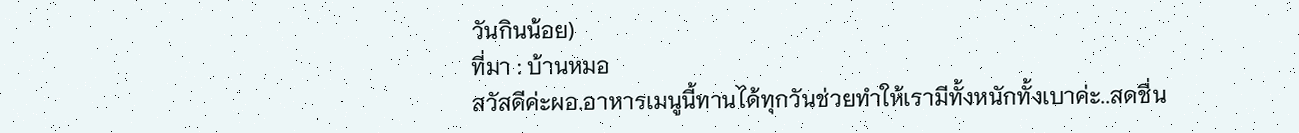วันกินน้อย)
ที่มา : บ้านหมอ
สวัสดีค่ะผอ.อาหารเมนูนี้ทานได้ทุกวันช่วยทำให้เรามีทั้งหนักทั้งเบาค่ะ..สดชื่น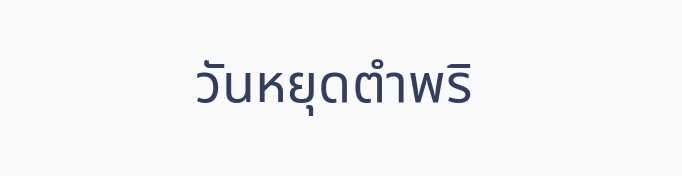วันหยุดตำพริ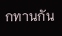กทานกัน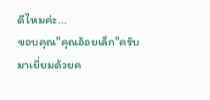ดีไหมค่ะ...
ขอบคุณ"คุณอ้อยเล็ก"ครับ
มาเยี่ยมด้วยค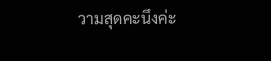วามสุดคะนึงค่ะ